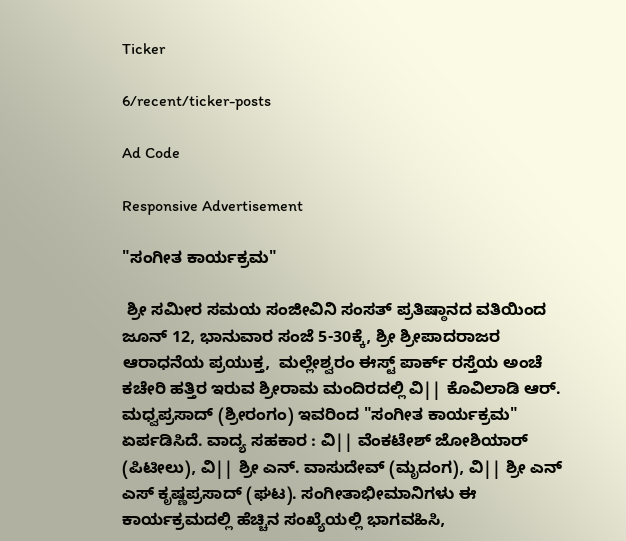Ticker

6/recent/ticker-posts

Ad Code

Responsive Advertisement

"ಸಂಗೀತ ಕಾರ್ಯಕ್ರಮ"

 ಶ್ರೀ ಸಮೀರ ಸಮಯ ಸಂಜೀವಿನಿ ಸಂಸತ್ ಪ್ರತಿಷ್ಠಾನದ ವತಿಯಿಂದ ಜೂನ್ 12, ಭಾನುವಾರ ಸಂಜೆ 5-30ಕ್ಕೆ, ಶ್ರೀ ಶ್ರೀಪಾದರಾಜರ ಆರಾಧನೆಯ ಪ್ರಯುಕ್ತ,  ಮಲ್ಲೇಶ್ವರಂ ಈಸ್ಟ್ ಪಾರ್ಕ್ ರಸ್ತೆಯ ಅಂಚೆ ಕಚೇರಿ ಹತ್ತಿರ ಇರುವ ಶ್ರೀರಾಮ ಮಂದಿರದಲ್ಲಿ ವಿ|| ಕೊವಿಲಾಡಿ ಆರ್. ಮಧ್ವಪ್ರಸಾದ್ (ಶ್ರೀರಂಗಂ) ಇವರಿಂದ "ಸಂಗೀತ ಕಾರ್ಯಕ್ರಮ" ಏರ್ಪಡಿಸಿದೆ. ವಾದ್ಯ ಸಹಕಾರ : ವಿ|| ವೆಂಕಟೇಶ್ ಜೋಶಿಯಾರ್ (ಪಿಟೀಲು), ವಿ|| ಶ್ರೀ ಎನ್. ವಾಸುದೇವ್ (ಮೃದಂಗ), ವಿ|| ಶ್ರೀ ಎನ್ ಎಸ್ ಕೃಷ್ಣಪ್ರಸಾದ್ (ಘಟ). ಸಂಗೀತಾಭೀಮಾನಿಗಳು ಈ ಕಾರ್ಯಕ್ರಮದಲ್ಲಿ ಹೆಚ್ಚಿನ ಸಂಖ್ಯೆಯಲ್ಲಿ ಭಾಗವಹಿಸಿ,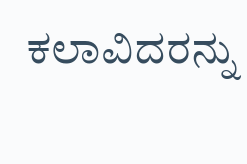ಕಲಾವಿದರನ್ನು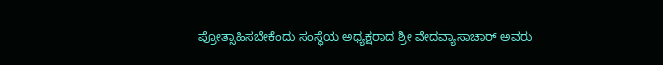ಪ್ರೋತ್ಸಾಹಿಸಬೇಕೆಂದು ಸಂಸ್ಥೆಯ ಅಧ್ಯಕ್ಷರಾದ ಶ್ರೀ ವೇದವ್ಯಾಸಾಚಾರ್ ಅವರು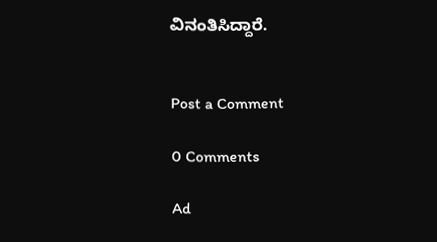ವಿನಂತಿಸಿದ್ದಾರೆ.


Post a Comment

0 Comments

Ad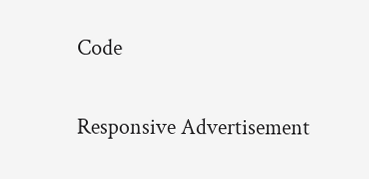Code

Responsive Advertisement